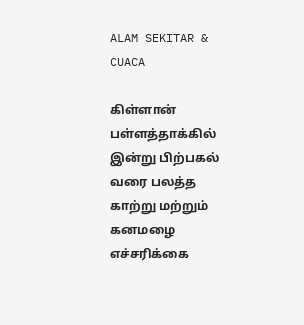ALAM SEKITAR & CUACA

கிள்ளான் பள்ளத்தாக்கில் இன்று பிற்பகல் வரை பலத்த காற்று மற்றும் கனமழை எச்சரிக்கை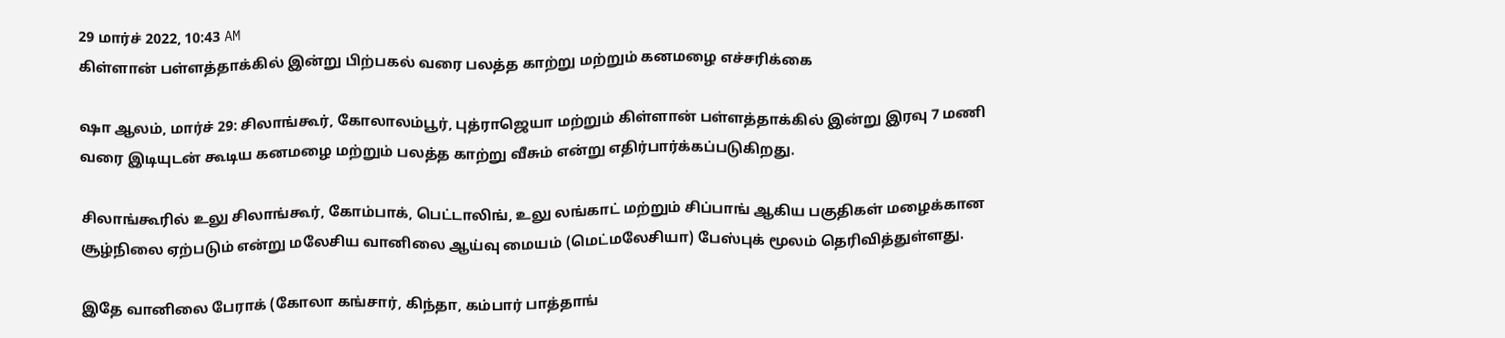29 மார்ச் 2022, 10:43 AM
கிள்ளான் பள்ளத்தாக்கில் இன்று பிற்பகல் வரை பலத்த காற்று மற்றும் கனமழை எச்சரிக்கை

ஷா ஆலம், மார்ச் 29: சிலாங்கூர், கோலாலம்பூர், புத்ராஜெயா மற்றும் கிள்ளான் பள்ளத்தாக்கில் இன்று இரவு 7 மணி வரை இடியுடன் கூடிய கனமழை மற்றும் பலத்த காற்று வீசும் என்று எதிர்பார்க்கப்படுகிறது.

சிலாங்கூரில் உலு சிலாங்கூர், கோம்பாக், பெட்டாலிங், உலு லங்காட் மற்றும் சிப்பாங் ஆகிய பகுதிகள் மழைக்கான சூழ்நிலை ஏற்படும் என்று மலேசிய வானிலை ஆய்வு மையம் (மெட்மலேசியா) பேஸ்புக் மூலம் தெரிவித்துள்ளது.

இதே வானிலை பேராக் (கோலா கங்சார், கிந்தா, கம்பார் பாத்தாங்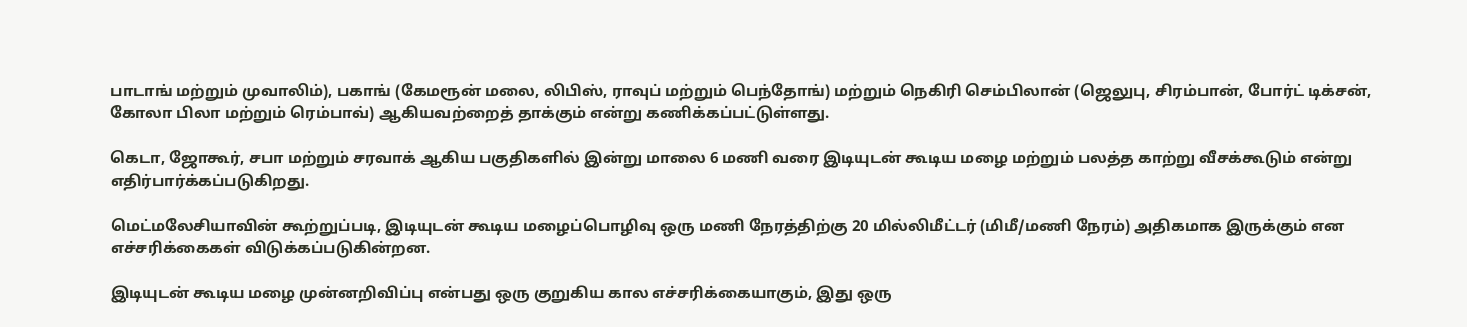பாடாங் மற்றும் முவாலிம்), பகாங் (கேமரூன் மலை, லிபிஸ், ராவுப் மற்றும் பெந்தோங்) மற்றும் நெகிரி செம்பிலான் (ஜெலுபு, சிரம்பான், போர்ட் டிக்சன், கோலா பிலா மற்றும் ரெம்பாவ்) ஆகியவற்றைத் தாக்கும் என்று கணிக்கப்பட்டுள்ளது.

கெடா, ஜோகூர், சபா மற்றும் சரவாக் ஆகிய பகுதிகளில் இன்று மாலை 6 மணி வரை இடியுடன் கூடிய மழை மற்றும் பலத்த காற்று வீசக்கூடும் என்று எதிர்பார்க்கப்படுகிறது.

மெட்மலேசியாவின் கூற்றுப்படி, இடியுடன் கூடிய மழைப்பொழிவு ஒரு மணி நேரத்திற்கு 20 மில்லிமீட்டர் (மிமீ/மணி நேரம்) அதிகமாக இருக்கும் என எச்சரிக்கைகள் விடுக்கப்படுகின்றன.

இடியுடன் கூடிய மழை முன்னறிவிப்பு என்பது ஒரு குறுகிய கால எச்சரிக்கையாகும், இது ஒரு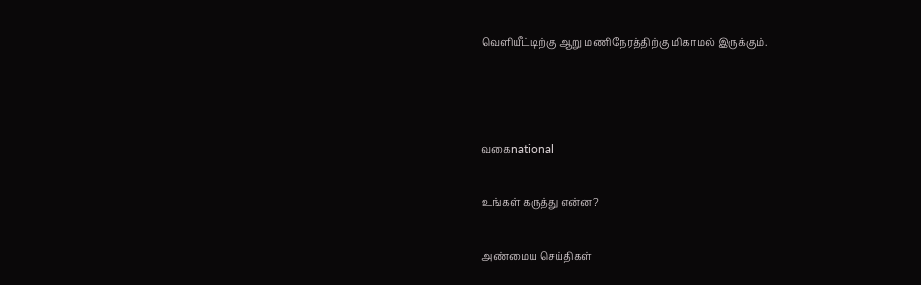வெளியீட்டிற்கு ஆறு மணிநேரத்திற்கு மிகாமல் இருக்கும்.



வகைnational

உங்கள் கருத்து என்ன?

அண்மைய செய்திகள்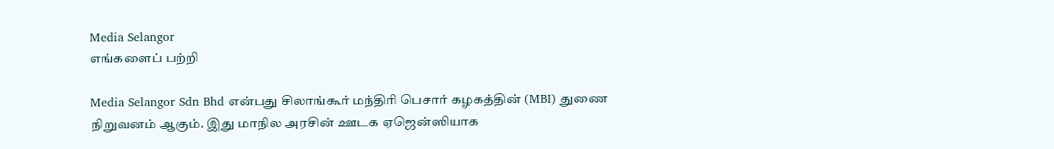Media Selangor
எங்களைப் பற்றி

Media Selangor Sdn Bhd என்பது சிலாங்கூர் மந்திரி பெசார் கழகத்தின் (MBI) துணை நிறுவனம் ஆகும். இது மாநில அரசின் ஊடக ஏஜென்ஸியாக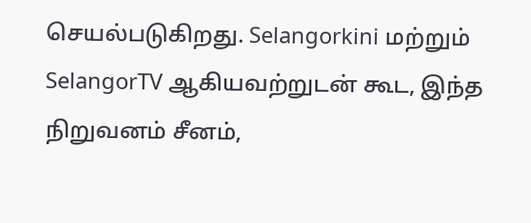செயல்படுகிறது. Selangorkini மற்றும் SelangorTV ஆகியவற்றுடன் கூட, இந்த நிறுவனம் சீனம்,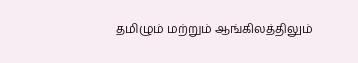தமிழும் மற்றும் ஆங்கிலத்திலும்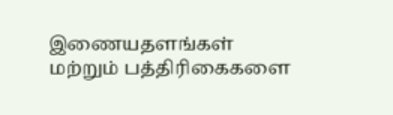இணையதளங்கள் மற்றும் பத்திரிகைகளை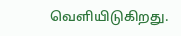வெளியிடுகிறது.